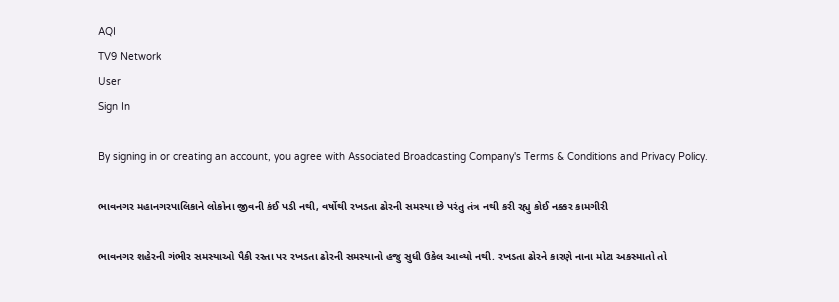AQI
TV9 Network
User
Sign In

By signing in or creating an account, you agree with Associated Broadcasting Company's Terms & Conditions and Privacy Policy.

ભાવનગર મહાનગરપાલિકાને લોકોના જીવની કંઈ પડી નથી, વર્ષોથી રખડતા ઢોરની સમસ્યા છે પરંતુ તંત્ર નથી કરી રહ્યુ કોઈ નક્કર કામગીરી

ભાવનગર શહેરની ગંભીર સમસ્યાઓ પૈકી રસ્તા પર રખડતા ઢોરની સમસ્યાનો હજુ સુધી ઉકેલ આવ્યો નથી. રખડતા ઢોરને કારણે નાના મોટા અકસ્માતો તો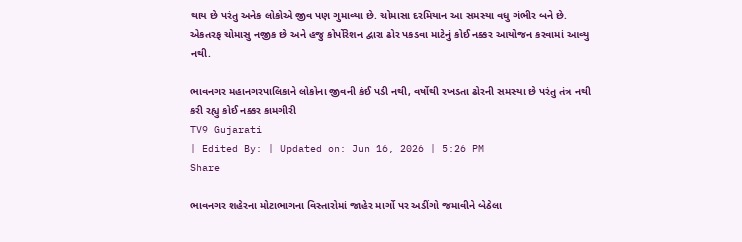થાય છે પરંતુ અનેક લોકોએ જીવ પણ ગુમાવ્યા છે. ચોમાસા દરમિયાન આ સમસ્યા વધુ ગંભીર બને છે. એકતરફ ચોમાસુ નજીક છે અને હજુ કોર્પોરેશન દ્વારા ઢોર પકડવા માટેનું કોઈ નક્કર આયોજન કરવામાં આવ્યુ નથી.

ભાવનગર મહાનગરપાલિકાને લોકોના જીવની કંઈ પડી નથી, વર્ષોથી રખડતા ઢોરની સમસ્યા છે પરંતુ તંત્ર નથી કરી રહ્યુ કોઈ નક્કર કામગીરી
TV9 Gujarati
| Edited By: | Updated on: Jun 16, 2026 | 5:26 PM
Share

ભાવનગર શહેરના મોટાભાગના વિસ્તારોમાં જાહેર માર્ગો પર અડીંગો જમાવીને બેઠેલા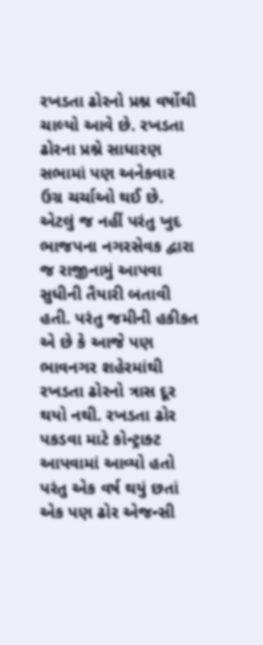રખડતા ઢોરનો પ્રશ્ન વર્ષોથી ચાલ્યો આવે છે. રખડતા ઢોરના પ્રશ્ને સાધારણ સભામાં પણ અનેકવાર ઉગ્ર ચર્ચાઓ થઈ છે. એટલું જ નહીં પરંતુ ખુદ ભાજપના નગરસેવક દ્વારા જ રાજીનામું આપવા સુધીની તૈયારી બતાવી હતી. પરંતુ જમીની હકીકત એ છે કે આજે પણ ભાવનગર શહેરમાંથી રખડતા ઢોરનો ત્રાસ દૂર થયો નથી. રખડતા ઢોર પકડવા માટે કોન્ટ્રાક્ટ આપવામાં આવ્યો હતો પરંતુ એક વર્ષ થયું છતાં એક પણ ઢોર એજન્સી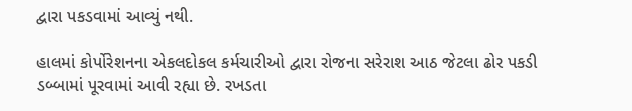દ્વારા પકડવામાં આવ્યું નથી.

હાલમાં કોર્પોરેશનના એકલદોકલ કર્મચારીઓ દ્વારા રોજના સરેરાશ આઠ જેટલા ઢોર પકડી ડબ્બામાં પૂરવામાં આવી રહ્યા છે. રખડતા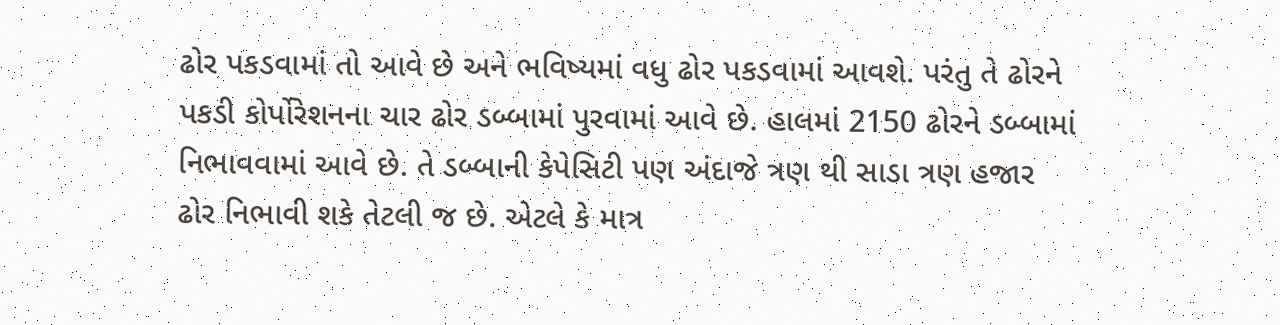ઢોર પકડવામાં તો આવે છે અને ભવિષ્યમાં વધુ ઢોર પકડવામાં આવશે. પરંતુ તે ઢોરને પકડી કોર્પોરેશનના ચાર ઢોર ડબ્બામાં પુરવામાં આવે છે. હાલમાં 2150 ઢોરને ડબ્બામાં નિભાવવામાં આવે છે. તે ડબ્બાની કેપેસિટી પણ અંદાજે ત્રણ થી સાડા ત્રણ હજાર ઢોર નિભાવી શકે તેટલી જ છે. એટલે કે માત્ર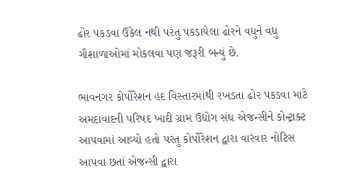ઢોર પકડવા ઉકેલ નથી પરંતુ પકડાયેલા ઢોરને વધુને વધુ ગૌશાળાઓમાં મોકલવા પણ જરૂરી બન્યું છે.

ભાવનગર કોર્પોરેશન હદ વિસ્તારમાંથી રખડતા ઢોર પકડવા માટે અમદાવાદની પરિષદ ખાદી ગ્રામ ઉદ્યોગ સંઘ એજન્સીને કોન્ટ્રાક્ટ આપવામાં આવ્યો હતો પરંતુ કોર્પોરેશન દ્વારા વારંવાર નોટિસ આપવા છતાં એજન્સી દ્વારા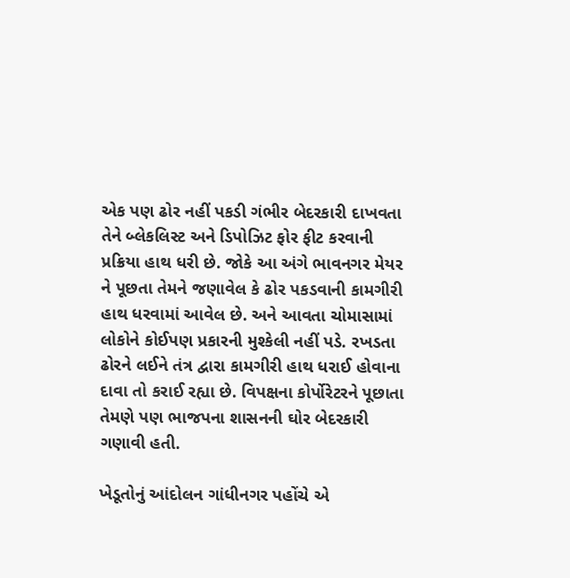એક પણ ઢોર નહીં પકડી ગંભીર બેદરકારી દાખવતા તેને બ્લેકલિસ્ટ અને ડિપોઝિટ ફોર ફીટ કરવાની પ્રક્રિયા હાથ ધરી છે. જોકે આ અંગે ભાવનગર મેયર ને પૂછતા તેમને જણાવેલ કે ઢોર પકડવાની કામગીરી હાથ ધરવામાં આવેલ છે. અને આવતા ચોમાસામાં લોકોને કોઈપણ પ્રકારની મુશ્કેલી નહીં પડે. રખડતા ઢોરને લઈને તંત્ર દ્વારા કામગીરી હાથ ધરાઈ હોવાના દાવા તો કરાઈ રહ્યા છે. વિપક્ષના કોર્પોરેટરને પૂછાતા તેમણે પણ ભાજપના શાસનની ઘોર બેદરકારી ગણાવી હતી.

ખેડૂતોનું આંદોલન ગાંધીનગર પહોંચે એ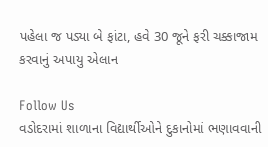પહેલા જ પડ્યા બે ફાંટા, હવે 30 જૂને ફરી ચક્કાજામ કરવાનું અપાયુ એલાન

Follow Us
વડોદરામાં શાળાના વિદ્યાર્થીઓને દુકાનોમાં ભણાવવાની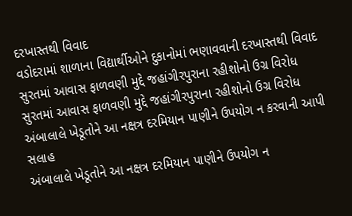દરખાસ્તથી વિવાદ
વડોદરામાં શાળાના વિદ્યાર્થીઓને દુકાનોમાં ભણાવવાની દરખાસ્તથી વિવાદ
સુરતમાં આવાસ ફાળવણી મુદ્દે જહાંગીરપુરાના રહીશોનો ઉગ્ર વિરોધ
સુરતમાં આવાસ ફાળવણી મુદ્દે જહાંગીરપુરાના રહીશોનો ઉગ્ર વિરોધ
અંબાલાલે ખેડૂતોને આ નક્ષત્ર દરમિયાન પાણીને ઉપયોગ ન કરવાની આપી સલાહ
અંબાલાલે ખેડૂતોને આ નક્ષત્ર દરમિયાન પાણીને ઉપયોગ ન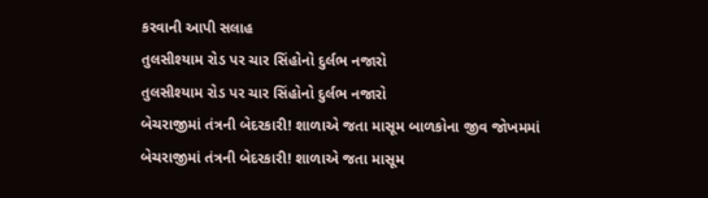કરવાની આપી સલાહ
તુલસીશ્યામ રોડ પર ચાર સિંહોનો દુર્લભ નજારો
તુલસીશ્યામ રોડ પર ચાર સિંહોનો દુર્લભ નજારો
બેચરાજીમાં તંત્રની બેદરકારી! શાળાએ જતા માસૂમ બાળકોના જીવ જોખમમાં
બેચરાજીમાં તંત્રની બેદરકારી! શાળાએ જતા માસૂમ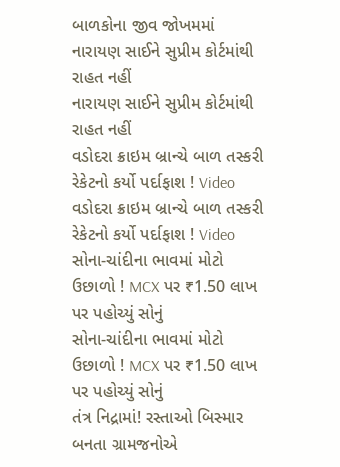બાળકોના જીવ જોખમમાં
નારાયણ સાઈને સુપ્રીમ કોર્ટમાંથી રાહત નહીં
નારાયણ સાઈને સુપ્રીમ કોર્ટમાંથી રાહત નહીં
વડોદરા ક્રાઇમ બ્રાન્ચે બાળ તસ્કરી રેકેટનો કર્યો પર્દાફાશ ! Video
વડોદરા ક્રાઇમ બ્રાન્ચે બાળ તસ્કરી રેકેટનો કર્યો પર્દાફાશ ! Video
સોના-ચાંદીના ભાવમાં મોટો ઉછાળો ! MCX પર ₹1.50 લાખ પર પહોચ્યું સોનું
સોના-ચાંદીના ભાવમાં મોટો ઉછાળો ! MCX પર ₹1.50 લાખ પર પહોચ્યું સોનું
તંત્ર નિદ્રામાં! રસ્તાઓ બિસ્માર બનતા ગ્રામજનોએ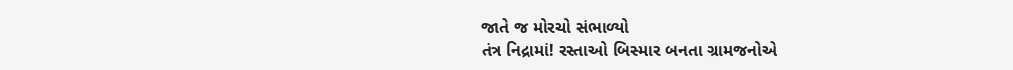જાતે જ મોરચો સંભાળ્યો
તંત્ર નિદ્રામાં! રસ્તાઓ બિસ્માર બનતા ગ્રામજનોએ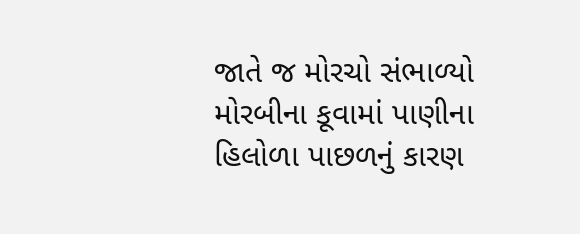જાતે જ મોરચો સંભાળ્યો
મોરબીના કૂવામાં પાણીના હિલોળા પાછળનું કારણ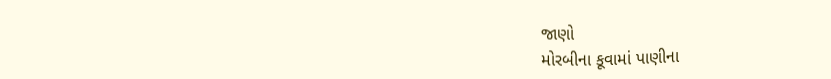જાણો
મોરબીના કૂવામાં પાણીના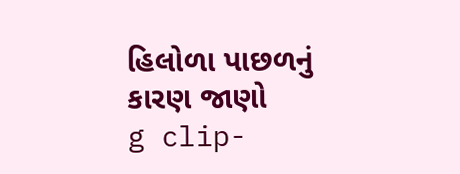હિલોળા પાછળનું કારણ જાણો
g clip-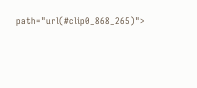path="url(#clip0_868_265)">